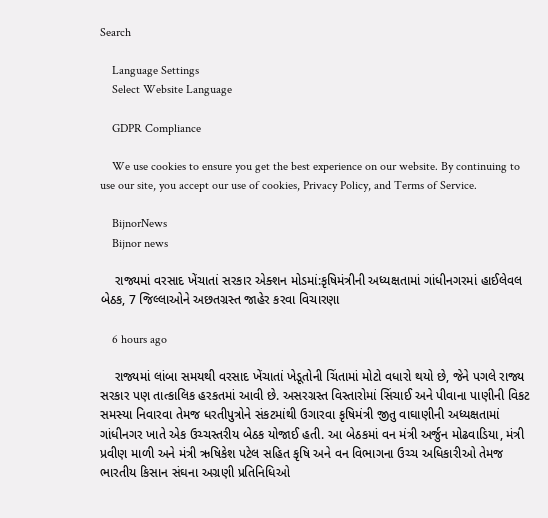Search

    Language Settings
    Select Website Language

    GDPR Compliance

    We use cookies to ensure you get the best experience on our website. By continuing to use our site, you accept our use of cookies, Privacy Policy, and Terms of Service.

    BijnorNews
    Bijnor news

    રાજ્યમાં વરસાદ ખેંચાતાં સરકાર એક્શન મોડમાં:કૃષિમંત્રીની અધ્યક્ષતામાં ગાંધીનગરમાં હાઈલેવલ બેઠક, 7 જિલ્લાઓને અછતગ્રસ્ત જાહેર કરવા વિચારણા

    6 hours ago

    રાજ્યમાં લાંબા સમયથી વરસાદ ખેંચાતાં ખેડૂતોની ચિંતામાં મોટો વધારો થયો છે, જેને પગલે રાજ્ય સરકાર પણ તાત્કાલિક હરકતમાં આવી છે. અસરગ્રસ્ત વિસ્તારોમાં સિંચાઈ અને પીવાના પાણીની વિકટ સમસ્યા નિવારવા તેમજ ધરતીપુત્રોને સંકટમાંથી ઉગારવા કૃષિમંત્રી જીતુ વાઘાણીની અધ્યક્ષતામાં ગાંધીનગર ખાતે એક ઉચ્ચસ્તરીય બેઠક યોજાઈ હતી. આ બેઠકમાં વન મંત્રી અર્જુન મોઢવાડિયા, મંત્રી પ્રવીણ માળી અને મંત્રી ઋષિકેશ પટેલ સહિત કૃષિ અને વન વિભાગના ઉચ્ચ અધિકારીઓ તેમજ ભારતીય કિસાન સંઘના અગ્રણી પ્રતિનિધિઓ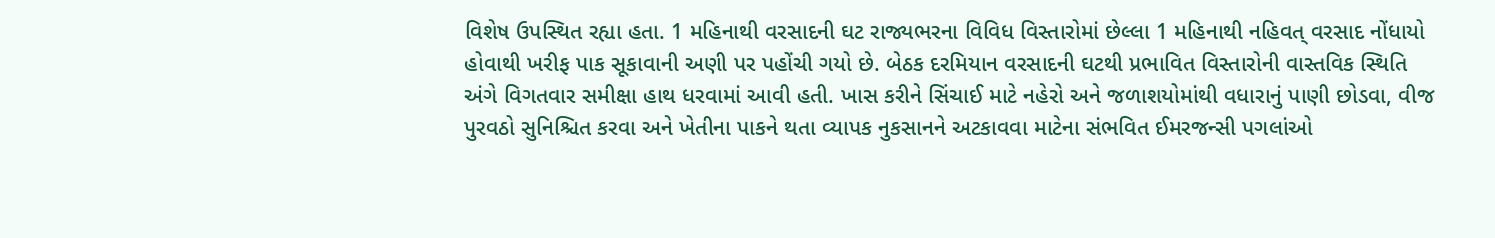વિશેષ ઉપસ્થિત રહ્યા હતા. 1 મહિનાથી વરસાદની ઘટ રાજ્યભરના વિવિધ વિસ્તારોમાં છેલ્લા 1 મહિનાથી નહિવત્ વરસાદ નોંધાયો હોવાથી ખરીફ પાક સૂકાવાની અણી પર પહોંચી ગયો છે. બેઠક દરમિયાન વરસાદની ઘટથી પ્રભાવિત વિસ્તારોની વાસ્તવિક સ્થિતિ અંગે વિગતવાર સમીક્ષા હાથ ધરવામાં આવી હતી. ખાસ કરીને સિંચાઈ માટે નહેરો અને જળાશયોમાંથી વધારાનું પાણી છોડવા, વીજ પુરવઠો સુનિશ્ચિત કરવા અને ખેતીના પાકને થતા વ્યાપક નુકસાનને અટકાવવા માટેના સંભવિત ઈમરજન્સી પગલાંઓ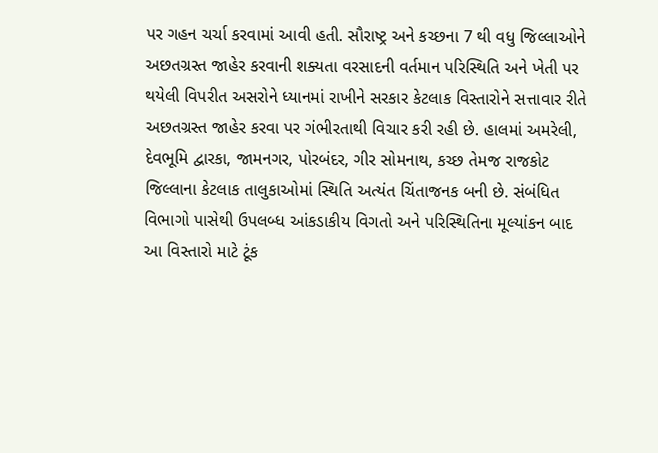પર ગહન ચર્ચા કરવામાં આવી હતી. સૌરાષ્ટ્ર અને કચ્છના 7 થી વધુ જિલ્લાઓને અછતગ્રસ્ત જાહેર કરવાની શક્યતા વરસાદની વર્તમાન પરિસ્થિતિ અને ખેતી પર થયેલી વિપરીત અસરોને ધ્યાનમાં રાખીને સરકાર કેટલાક વિસ્તારોને સત્તાવાર રીતે અછતગ્રસ્ત જાહેર કરવા પર ગંભીરતાથી વિચાર કરી રહી છે. હાલમાં અમરેલી, દેવભૂમિ દ્વારકા, જામનગર, પોરબંદર, ગીર સોમનાથ, કચ્છ તેમજ રાજકોટ જિલ્લાના કેટલાક તાલુકાઓમાં સ્થિતિ અત્યંત ચિંતાજનક બની છે. સંબંધિત વિભાગો પાસેથી ઉપલબ્ધ આંકડાકીય વિગતો અને પરિસ્થિતિના મૂલ્યાંકન બાદ આ વિસ્તારો માટે ટૂંક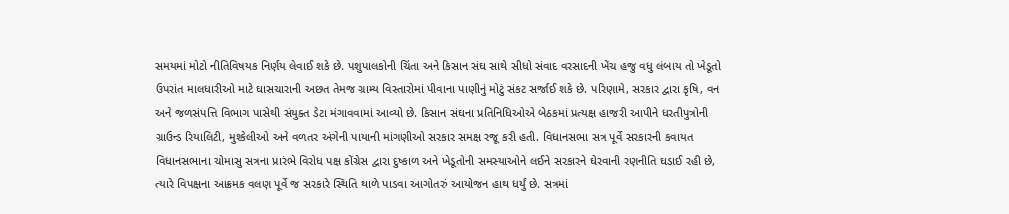સમયમાં મોટો નીતિવિષયક નિર્ણય લેવાઈ શકે છે. પશુપાલકોની ચિંતા અને કિસાન સંઘ સાથે સીધો સંવાદ વરસાદની ખેંચ હજુ વધુ લંબાય તો ખેડૂતો ઉપરાંત માલધારીઓ માટે ઘાસચારાની અછત તેમજ ગ્રામ્ય વિસ્તારોમાં પીવાના પાણીનું મોટું સંકટ સર્જાઈ શકે છે. પરિણામે, સરકાર દ્વારા કૃષિ, વન અને જળસંપત્તિ વિભાગ પાસેથી સંયુક્ત ડેટા મંગાવવામાં આવ્યો છે. કિસાન સંઘના પ્રતિનિધિઓએ બેઠકમાં પ્રત્યક્ષ હાજરી આપીને ધરતીપુત્રોની ગ્રાઉન્ડ રિયાલિટી, મુશ્કેલીઓ અને વળતર અંગેની પાયાની માંગણીઓ સરકાર સમક્ષ રજૂ કરી હતી. વિધાનસભા સત્ર પૂર્વે સરકારની કવાયત વિધાનસભાના ચોમાસુ સત્રના પ્રારંભે વિરોધ પક્ષ કોંગ્રેસ દ્વારા દુષ્કાળ અને ખેડૂતોની સમસ્યાઓને લઈને સરકારને ઘેરવાની રણનીતિ ઘડાઈ રહી છે, ત્યારે વિપક્ષના આક્રમક વલણ પૂર્વે જ સરકારે સ્થિતિ થાળે પાડવા આગોતરું આયોજન હાથ ધર્યું છે. સત્રમાં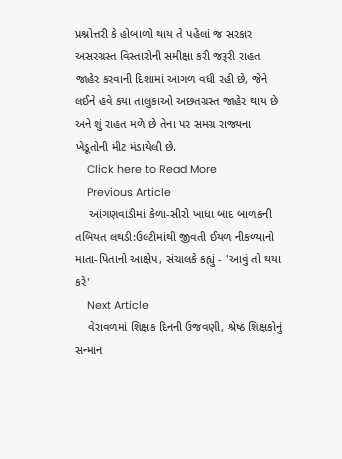પ્રશ્નોત્તરી કે હોબાળો થાય તે પહેલાં જ સરકાર અસરગ્રસ્ત વિસ્તારોની સમીક્ષા કરી જરૂરી રાહત જાહેર કરવાની દિશામાં આગળ વધી રહી છે, જેને લઈને હવે કયા તાલુકાઓ અછતગ્રસ્ત જાહેર થાય છે અને શું રાહત મળે છે તેના પર સમગ્ર રાજ્યના ખેડૂતોની મીટ મંડાયેલી છે.
    Click here to Read More
    Previous Article
    આંગણવાડીમાં કેળા-સીરો ખાધા બાદ બાળકની તબિયત લથડી:ઉલ્ટીમાંથી જીવતી ઈયળ નીકળ્યાનો માતા-પિતાનો આક્ષેપ, સંચાલકે કહ્યું - 'આવું તો થયા કરે'
    Next Article
    વેરાવળમાં શિક્ષક દિનની ઉજવણી, શ્રેષ્ઠ શિક્ષકોનું સન્માન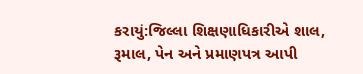કરાયું:જિલ્લા શિક્ષણાધિકારીએ શાલ, રૂમાલ, પેન અને પ્રમાણપત્ર આપી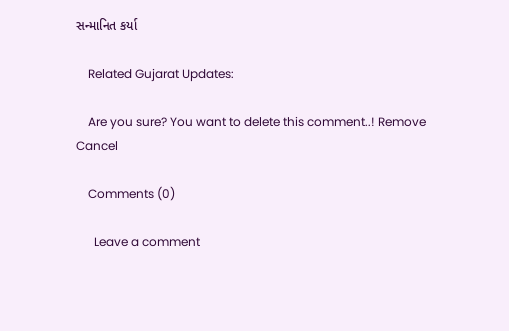સન્માનિત કર્યા

    Related Gujarat Updates:

    Are you sure? You want to delete this comment..! Remove Cancel

    Comments (0)

      Leave a comment